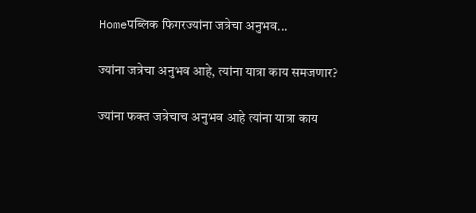Homeपब्लिक फिगरज्यांना जत्रेचा अनुभव...

ज्यांना जत्रेचा अनुभव आहे, त्यांना यात्रा काय समजणार?

ज्यांना फक्त जत्रेचाच अनुभव आहे त्यांना यात्रा काय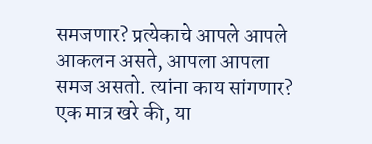समजणार? प्रत्येकाचे आपले आपले आकलन असते, आपला आपला समज असतो. त्यांना काय सांगणार? एक मात्र खरे की, या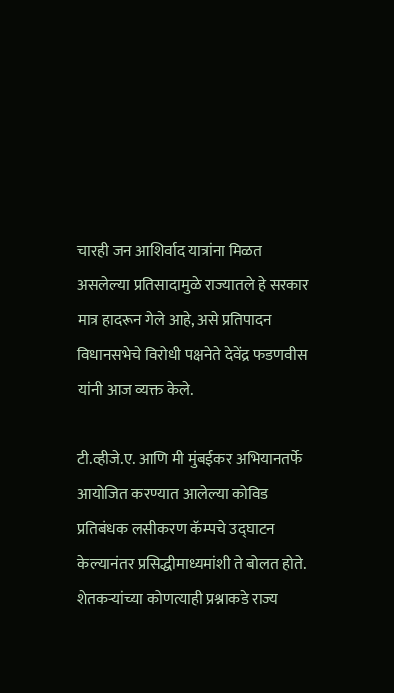चारही जन आशिर्वाद यात्रांना मिळत असलेल्या प्रतिसादामुळे राज्यातले हे सरकार मात्र हादरून गेले आहे, असे प्रतिपादन विधानसभेचे विरोधी पक्षनेते देवेंद्र फडणवीस यांनी आज व्यक्त केले.

टी.व्हीजे.ए. आणि मी मुंबईकर अभियानतर्फे आयोजित करण्यात आलेल्या कोविड प्रतिबंधक लसीकरण कॅम्पचे उद्घाटन केल्यानंतर प्रसिद्धीमाध्यमांशी ते बोलत होते. शेतकऱ्यांच्या कोणत्याही प्रश्नाकडे राज्य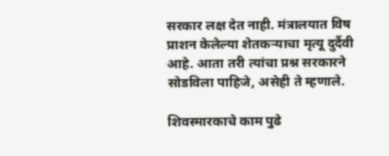सरकार लक्ष देत नाही. मंत्रालयात विष प्राशन केलेल्या शेतकऱ्याचा मृत्यू दुर्दैवी आहे. आता तरी त्यांचा प्रश्न सरकारने सोडविला पाहिजे, असेही ते म्हणाले.

शिवस्मारकाचे काम पुढे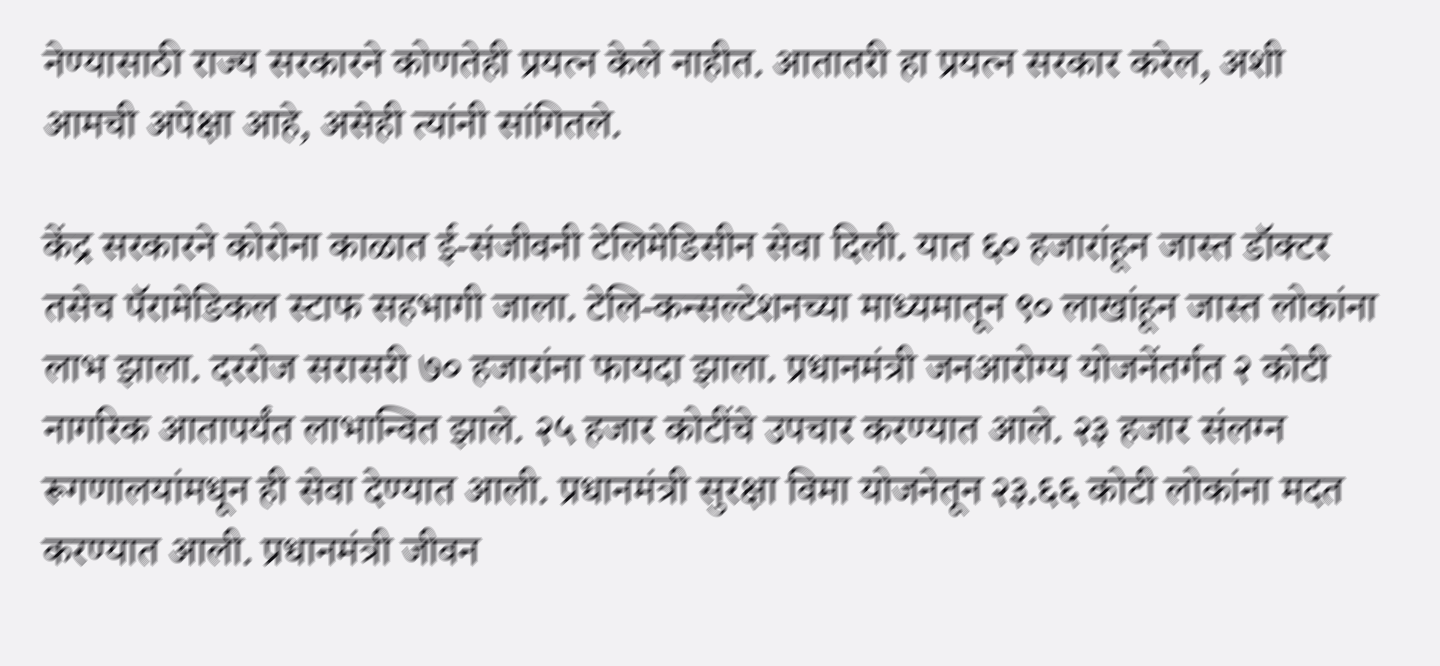नेण्यासाठी राज्य सरकारने कोणतेही प्रयत्न केले नाहीत. आतातरी हा प्रयत्न सरकार करेल, अशी आमची अपेक्षा आहे, असेही त्यांनी सांगितले.

केंद्र सरकारने कोरोना काळात ई-संजीवनी टेलिमेडिसीन सेवा दिली. यात ६० हजारांहून जास्त डॉक्टर तसेच पॅरामेडिकल स्टाफ सहभागी जाला. टेलि-कन्सल्टेशनच्या माध्यमातून ९० लाखांहून जास्त लोकांना लाभ झाला. दररोज सरासरी ७० हजारांना फायदा झाला. प्रधानमंत्री जनआरोग्य योजनेंतर्गत २ कोटी नागरिक आतापर्यंत लाभान्वित झाले. २५ हजार कोटींचे उपचार करण्यात आले. २३ हजार संलग्न रूगणालयांमधून ही सेवा देण्यात आली. प्रधानमंत्री सुरक्षा विमा योजनेतून २३.६६ कोटी लोकांना मदत करण्यात आली. प्रधानमंत्री जीवन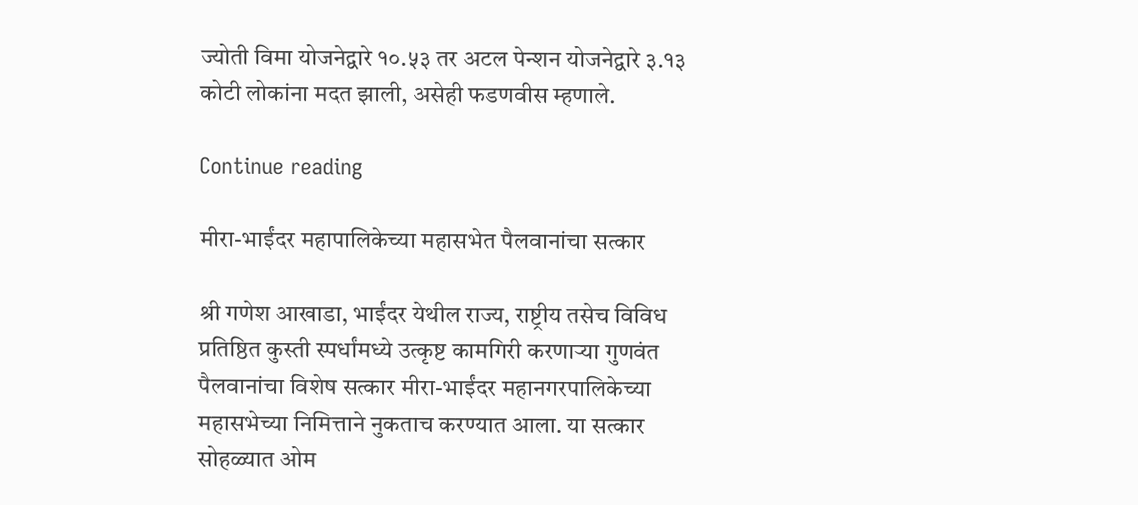ज्योती विमा योजनेद्वारे १०.५३ तर अटल पेन्शन योजनेद्वारे ३.१३ कोटी लोकांना मदत झाली, असेही फडणवीस म्हणाले.

Continue reading

मीरा-भाईंदर महापालिकेच्या महासभेत पैलवानांचा सत्कार

श्री गणेश आखाडा, भाईंदर येथील राज्य, राष्ट्रीय तसेच विविध प्रतिष्ठित कुस्ती स्पर्धांमध्ये उत्कृष्ट कामगिरी करणाऱ्या गुणवंत पैलवानांचा विशेष सत्कार मीरा-भाईंदर महानगरपालिकेच्या महासभेच्या निमित्ताने नुकताच करण्यात आला. या सत्कार सोहळ्यात ओम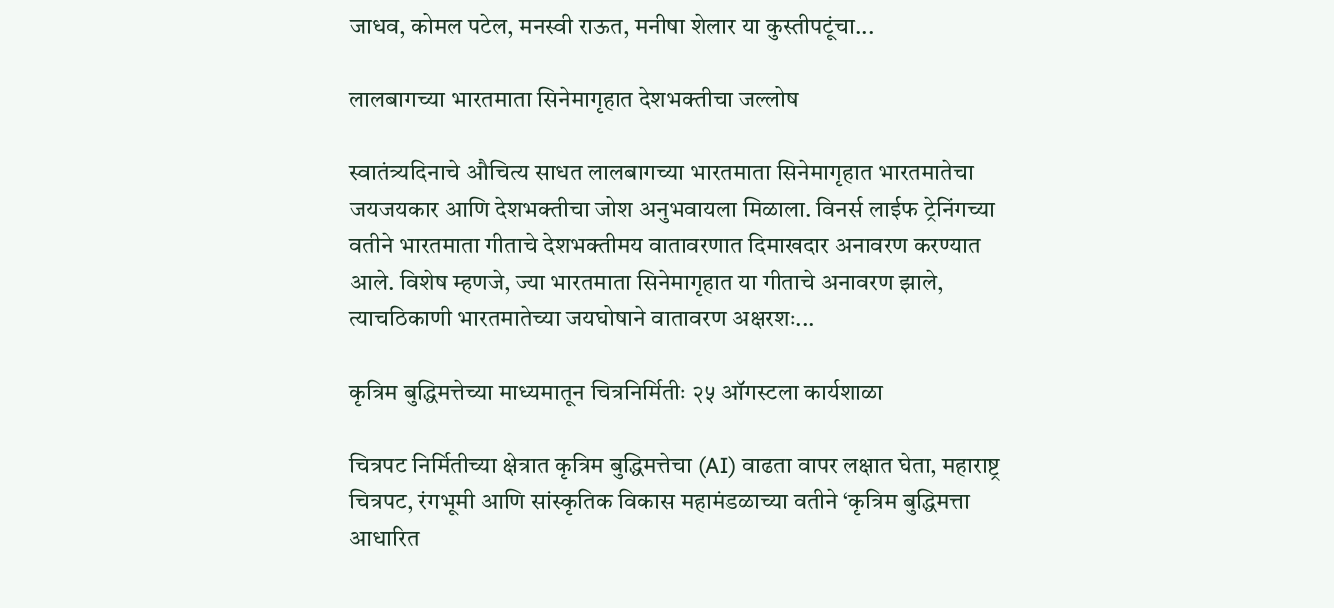जाधव, कोमल पटेल, मनस्वी राऊत, मनीषा शेलार या कुस्तीपटूंचा...

लालबागच्या भारतमाता सिनेमागृहात देशभक्तीचा जल्लोष

स्वातंत्र्यदिनाचे औचित्य साधत लालबागच्या भारतमाता सिनेमागृहात भारतमातेचा जयजयकार आणि देशभक्तीचा जोश अनुभवायला मिळाला. विनर्स लाईफ ट्रेनिंगच्या वतीने भारतमाता गीताचे देशभक्तीमय वातावरणात दिमाखदार अनावरण करण्यात आले. विशेष म्हणजे, ज्या भारतमाता सिनेमागृहात या गीताचे अनावरण झाले, त्याचठिकाणी भारतमातेच्या जयघोषाने वातावरण अक्षरशः...

कृत्रिम बुद्धिमत्तेच्या माध्यमातून चित्रनिर्मितीः २५ ऑगस्टला कार्यशाळा

चित्रपट निर्मितीच्या क्षेत्रात कृत्रिम बुद्धिमत्तेचा (AI) वाढता वापर लक्षात घेता, महाराष्ट्र चित्रपट, रंगभूमी आणि सांस्कृतिक विकास महामंडळाच्या वतीने ‘कृत्रिम बुद्धिमत्ता आधारित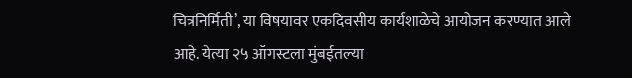चित्रनिर्मिती’, या विषयावर एकदिवसीय कार्यशाळेचे आयोजन करण्यात आले आहे. येत्या २५ ऑगस्टला मुंबईतल्या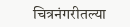चित्रनंगरीतल्या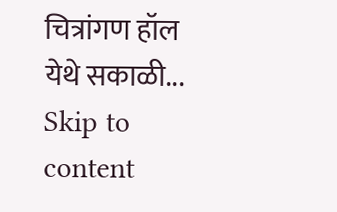चित्रांगण हॉल येथे सकाळी...
Skip to content